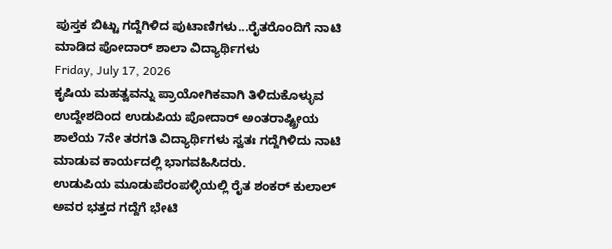ಪುಸ್ತಕ ಬಿಟ್ಟು ಗದ್ದೆಗಿಳಿದ ಪುಟಾಣಿಗಳು...ರೈತರೊಂದಿಗೆ ನಾಟಿ ಮಾಡಿದ ಪೋದಾರ್ ಶಾಲಾ ವಿದ್ಯಾರ್ಥಿಗಳು
Friday, July 17, 2026
ಕೃಷಿಯ ಮಹತ್ವವನ್ನು ಪ್ರಾಯೋಗಿಕವಾಗಿ ತಿಳಿದುಕೊಳ್ಳುವ ಉದ್ದೇಶದಿಂದ ಉಡುಪಿಯ ಪೋದಾರ್ ಅಂತರಾಷ್ಟ್ರೀಯ ಶಾಲೆಯ 7ನೇ ತರಗತಿ ವಿದ್ಯಾರ್ಥಿಗಳು ಸ್ವತಃ ಗದ್ದೆಗಿಳಿದು ನಾಟಿ ಮಾಡುವ ಕಾರ್ಯದಲ್ಲಿ ಭಾಗವಹಿಸಿದರು.
ಉಡುಪಿಯ ಮೂಡುಪೆರಂಪಳ್ಳಿಯಲ್ಲಿ ರೈತ ಶಂಕರ್ ಕುಲಾಲ್ ಅವರ ಭತ್ತದ ಗದ್ದೆಗೆ ಭೇಟಿ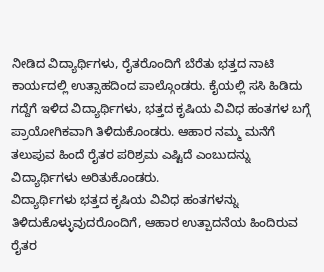ನೀಡಿದ ವಿದ್ಯಾರ್ಥಿಗಳು, ರೈತರೊಂದಿಗೆ ಬೆರೆತು ಭತ್ತದ ನಾಟಿ ಕಾರ್ಯದಲ್ಲಿ ಉತ್ಸಾಹದಿಂದ ಪಾಲ್ಗೊಂಡರು. ಕೈಯಲ್ಲಿ ಸಸಿ ಹಿಡಿದು ಗದ್ದೆಗೆ ಇಳಿದ ವಿದ್ಯಾರ್ಥಿಗಳು, ಭತ್ತದ ಕೃಷಿಯ ವಿವಿಧ ಹಂತಗಳ ಬಗ್ಗೆ ಪ್ರಾಯೋಗಿಕವಾಗಿ ತಿಳಿದುಕೊಂಡರು. ಆಹಾರ ನಮ್ಮ ಮನೆಗೆ ತಲುಪುವ ಹಿಂದೆ ರೈತರ ಪರಿಶ್ರಮ ಎಷ್ಟಿದೆ ಎಂಬುದನ್ನು ವಿದ್ಯಾರ್ಥಿಗಳು ಅರಿತುಕೊಂಡರು.
ವಿದ್ಯಾರ್ಥಿಗಳು ಭತ್ತದ ಕೃಷಿಯ ವಿವಿಧ ಹಂತಗಳನ್ನು ತಿಳಿದುಕೊಳ್ಳುವುದರೊಂದಿಗೆ, ಆಹಾರ ಉತ್ಪಾದನೆಯ ಹಿಂದಿರುವ ರೈತರ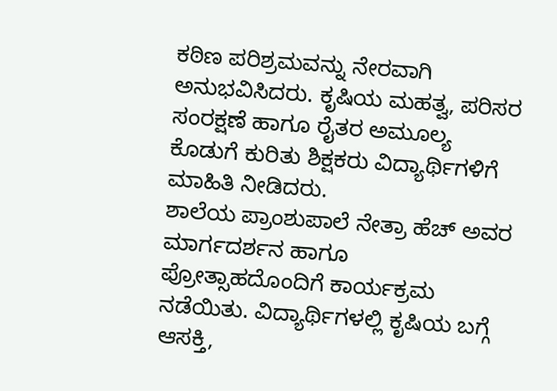ಕಠಿಣ ಪರಿಶ್ರಮವನ್ನು ನೇರವಾಗಿ ಅನುಭವಿಸಿದರು. ಕೃಷಿಯ ಮಹತ್ವ, ಪರಿಸರ ಸಂರಕ್ಷಣೆ ಹಾಗೂ ರೈತರ ಅಮೂಲ್ಯ ಕೊಡುಗೆ ಕುರಿತು ಶಿಕ್ಷಕರು ವಿದ್ಯಾರ್ಥಿಗಳಿಗೆ ಮಾಹಿತಿ ನೀಡಿದರು.
ಶಾಲೆಯ ಪ್ರಾಂಶುಪಾಲೆ ನೇತ್ರಾ ಹೆಚ್ ಅವರ ಮಾರ್ಗದರ್ಶನ ಹಾಗೂ ಪ್ರೋತ್ಸಾಹದೊಂದಿಗೆ ಕಾರ್ಯಕ್ರಮ ನಡೆಯಿತು. ವಿದ್ಯಾರ್ಥಿಗಳಲ್ಲಿ ಕೃಷಿಯ ಬಗ್ಗೆ ಆಸಕ್ತಿ,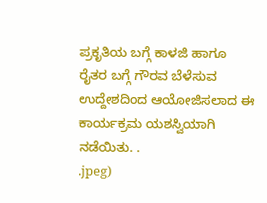ಪ್ರಕೃತಿಯ ಬಗ್ಗೆ ಕಾಳಜಿ ಹಾಗೂ ರೈತರ ಬಗ್ಗೆ ಗೌರವ ಬೆಳೆಸುವ ಉದ್ದೇಶದಿಂದ ಆಯೋಜಿಸಲಾದ ಈ ಕಾರ್ಯಕ್ರಮ ಯಶಸ್ವಿಯಾಗಿ ನಡೆಯಿತು. .
.jpeg)